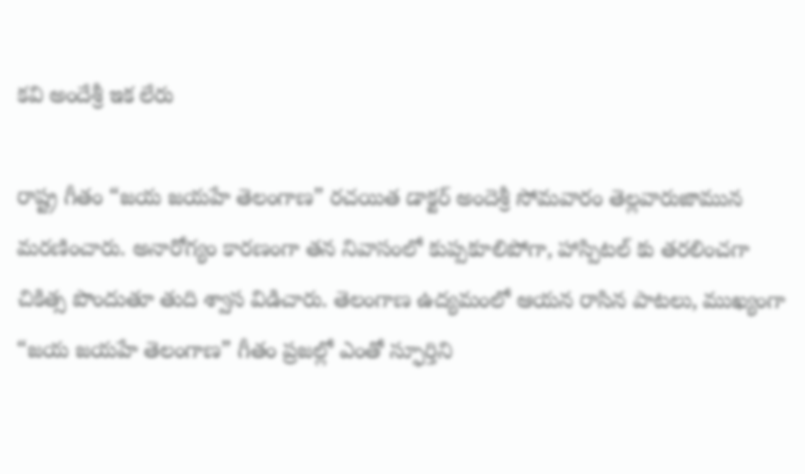కవి అందేశ్రీ ఇక లేరు

రాష్ట్ర గీతం “జయ జయహే తెలంగాణ” రచయిత డాక్టర్ అందెశ్రీ సోమవారం తెల్లవారుజామున మరణించారు. అనారోగ్యం కారణంగా తన నివాసంలో కుప్పకూలిపోగా, హాస్పిటల్ కు తరలించగా చికిత్స పొందుతూ తుది శ్వాస విడిచారు. తెలంగాణ ఉద్యమంలో ఆయన రాసిన పాటలు, ముఖ్యంగా “జయ జయహే తెలంగాణ” గీతం ప్రజల్లో ఎంతో స్ఫూర్తిని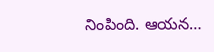నింపింది. ఆయన…